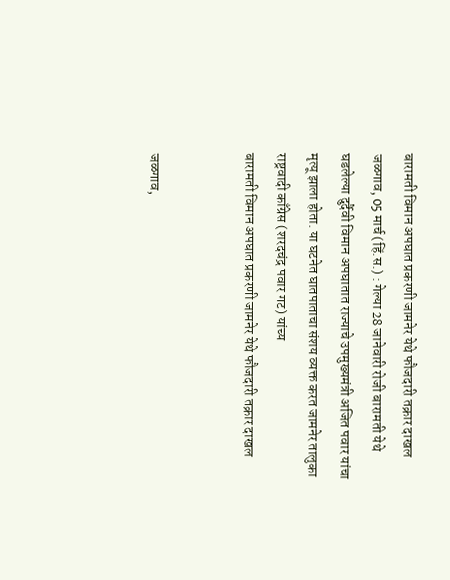बारामती विमान अपघात प्रकरणी जामनेर येथे फौजदारी तक्रार दाखल
जळगाव, 05 मार्च (हिं.स.) : गेल्या 28 जानेवारी रोजी बारामती येथे घडलेल्या दुर्दैवी विमान अपघातात राज्याचे उपमुख्यमंत्री अजित पवार यांचा मृत्यू झाला होता. या घटनेत घातपाताचा संशय व्यक्त करत जामनेर तालुका राष्ट्रवादी काँग्रेस (शरदचंद्र पवार गट) यांच्य
बारामती विमान अपघात प्रकरणी जामनेर येथे फौजदारी तक्रार दाखल


जळगाव,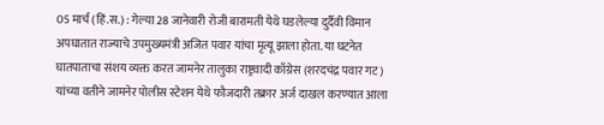05 मार्च (हिं.स.) : गेल्या 28 जानेवारी रोजी बारामती येथे घडलेल्या दुर्दैवी विमान अपघातात राज्याचे उपमुख्यमंत्री अजित पवार यांचा मृत्यू झाला होता. या घटनेत घातपाताचा संशय व्यक्त करत जामनेर तालुका राष्ट्रवादी काँग्रेस (शरदचंद्र पवार गट) यांच्या वतीने जामनेर पोलीस स्टेशन येथे फौजदारी तक्रार अर्ज दाखल करण्यात आला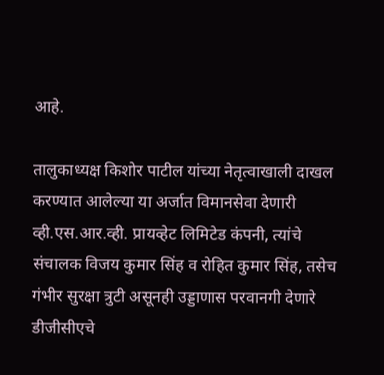आहे.

तालुकाध्यक्ष किशोर पाटील यांच्या नेतृत्वाखाली दाखल करण्यात आलेल्या या अर्जात विमानसेवा देणारी व्ही.एस.आर.व्ही. प्रायव्हेट लिमिटेड कंपनी, त्यांचे संचालक विजय कुमार सिंह व रोहित कुमार सिंह, तसेच गंभीर सुरक्षा त्रुटी असूनही उड्डाणास परवानगी देणारे डीजीसीएचे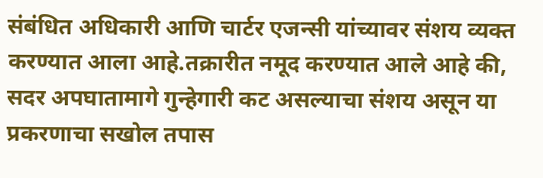संबंधित अधिकारी आणि चार्टर एजन्सी यांच्यावर संशय व्यक्त करण्यात आला आहे.तक्रारीत नमूद करण्यात आले आहे की, सदर अपघातामागे गुन्हेगारी कट असल्याचा संशय असून या प्रकरणाचा सखोल तपास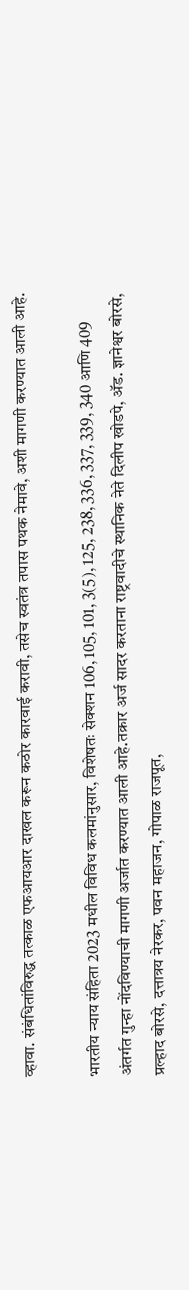व्हावा. संबंधितांविरुद्ध तत्काळ एफआयआर दाखल करून कठोर कारवाई करावी, तसेच स्वतंत्र तपास पथक नेमावे, अशी मागणी करण्यात आली आहे.

भारतीय न्याय संहिता 2023 मधील विविध कलमांनुसार, विशेषतः सेक्शन 106, 105, 101, 3(5), 125, 238, 336, 337, 339, 340 आणि 409 अंतर्गत गुन्हा नोंदविण्याची मागणी अर्जात करण्यात आली आहे.तक्रार अर्ज सादर करताना राष्ट्रवादीचे स्थानिक नेते दिलीप खोडपे, ॲड. ज्ञानेश्वर बोरसे, प्रल्हाद बोरसे, दत्तात्रय नेरकर, पवन महाजन, गोपाळ राजपूत,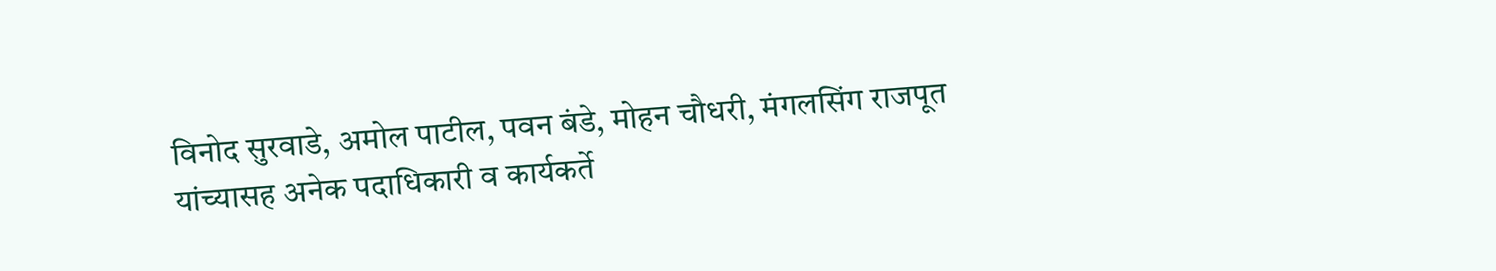विनोद सुरवाडे, अमोल पाटील, पवन बंडे, मोहन चौधरी, मंगलसिंग राजपूत यांच्यासह अनेक पदाधिकारी व कार्यकर्ते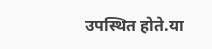उपस्थित होते.या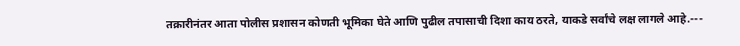तक्रारीनंतर आता पोलीस प्रशासन कोणती भूमिका घेते आणि पुढील तपासाची दिशा काय ठरते, याकडे सर्वांचे लक्ष लागले आहे.---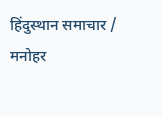हिंदुस्थान समाचार / मनोहर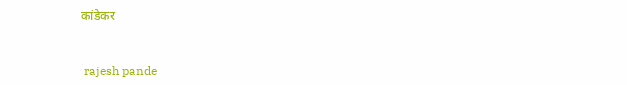कांडेकर


 rajesh pande